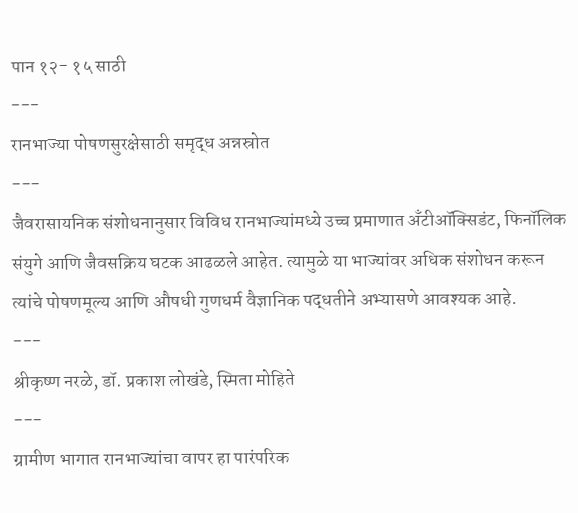पान १२- १५ साठी
---
रानभाज्या पोषणसुरक्षेसाठी समृद्ध अन्नस्रोत
---
जैवरासायनिक संशोधनानुसार विविध रानभाज्यांमध्ये उच्च प्रमाणात अँटीऑक्सिडंट, फिनॉलिक संयुगे आणि जैवसक्रिय घटक आढळले आहेत. त्यामुळे या भाज्यांवर अधिक संशोधन करून त्यांचे पोषणमूल्य आणि औषधी गुणधर्म वैज्ञानिक पद्धतीने अभ्यासणे आवश्यक आहे.
---
श्रीकृष्ण नरळे, डॉ. प्रकाश लोखंडे, स्मिता मोहिते
---
ग्रामीण भागात रानभाज्यांचा वापर हा पारंपरिक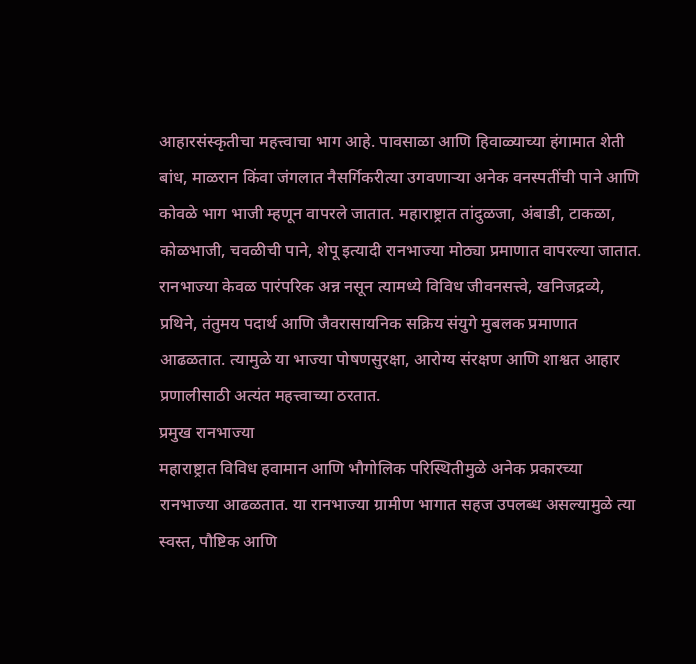आहारसंस्कृतीचा महत्त्वाचा भाग आहे. पावसाळा आणि हिवाळ्याच्या हंगामात शेती बांध, माळरान किंवा जंगलात नैसर्गिकरीत्या उगवणाऱ्या अनेक वनस्पतींची पाने आणि कोवळे भाग भाजी म्हणून वापरले जातात. महाराष्ट्रात तांदुळजा, अंबाडी, टाकळा, कोळभाजी, चवळीची पाने, शेपू इत्यादी रानभाज्या मोठ्या प्रमाणात वापरल्या जातात. रानभाज्या केवळ पारंपरिक अन्न नसून त्यामध्ये विविध जीवनसत्त्वे, खनिजद्रव्ये, प्रथिने, तंतुमय पदार्थ आणि जैवरासायनिक सक्रिय संयुगे मुबलक प्रमाणात आढळतात. त्यामुळे या भाज्या पोषणसुरक्षा, आरोग्य संरक्षण आणि शाश्वत आहार प्रणालीसाठी अत्यंत महत्त्वाच्या ठरतात.
प्रमुख रानभाज्या
महाराष्ट्रात विविध हवामान आणि भौगोलिक परिस्थितीमुळे अनेक प्रकारच्या रानभाज्या आढळतात. या रानभाज्या ग्रामीण भागात सहज उपलब्ध असल्यामुळे त्या स्वस्त, पौष्टिक आणि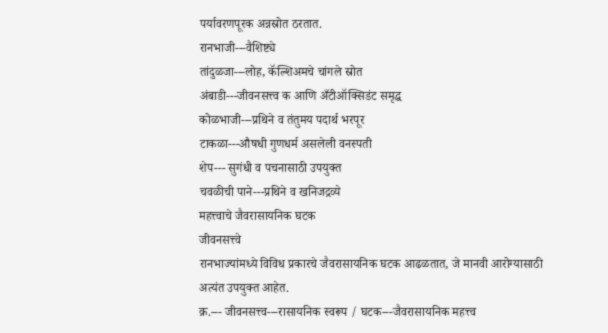पर्यावरणपूरक अन्नस्रोत ठरतात.
रानभाजी---वैशिष्ट्ये
तांदुळजा---लोह, कॅल्शिअमचे चांगले स्रोत
अंबाडी---जीवनसत्त्व क आणि अँटीऑक्सिडंट समृद्ध
कोळभाजी---प्रथिने व तंतुमय पदार्थ भरपूर
टाकळा---औषधी गुणधर्म असलेली वनस्पती
शेप--- सुगंधी व पचनासाठी उपयुक्त
चवळीची पाने---प्रथिने व खनिजद्रव्ये
महत्त्वाचे जैवरासायनिक घटक
जीवनसत्त्वे
रानभाज्यांमध्ये विविध प्रकारचे जैवरासायनिक घटक आढळतात, जे मानवी आरोग्यासाठी अत्यंत उपयुक्त आहेत.
क्र.--- जीवनसत्त्व---रासायनिक स्वरूप / घटक---जैवरासायनिक महत्त्व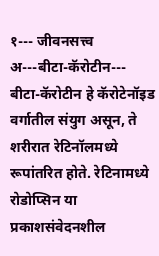१--- जीवनसत्त्व अ---बीटा-कॅरोटीन--- बीटा-कॅरोटीन हे कॅरोटेनॉइड वर्गातील संयुग असून, ते शरीरात रेटिनॉलमध्ये रूपांतरित होते. रेटिनामध्ये रोडोप्सिन या प्रकाशसंवेदनशील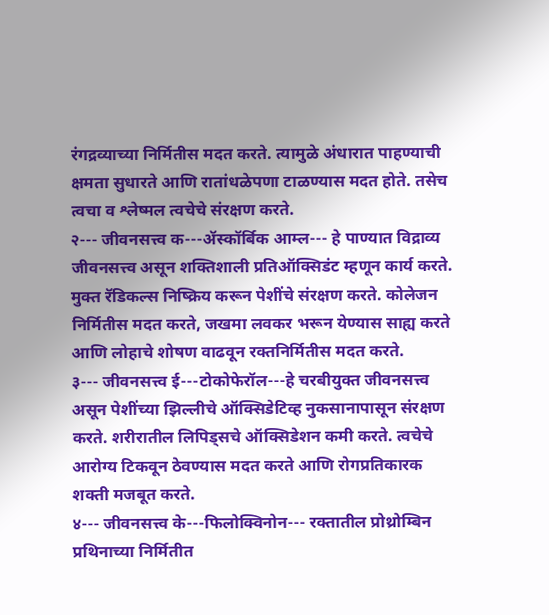रंगद्रव्याच्या निर्मितीस मदत करते. त्यामुळे अंधारात पाहण्याची क्षमता सुधारते आणि रातांधळेपणा टाळण्यास मदत होते. तसेच त्वचा व श्लेष्मल त्वचेचे संरक्षण करते.
२--- जीवनसत्त्व क---ॲस्कॉर्बिक आम्ल--- हे पाण्यात विद्राव्य जीवनसत्त्व असून शक्तिशाली प्रतिऑक्सिडंट म्हणून कार्य करते. मुक्त रॅडिकल्स निष्क्रिय करून पेशींचे संरक्षण करते. कोलेजन निर्मितीस मदत करते, जखमा लवकर भरून येण्यास साह्य करते आणि लोहाचे शोषण वाढवून रक्तनिर्मितीस मदत करते.
३--- जीवनसत्त्व ई---टोकोफेरॉल---हे चरबीयुक्त जीवनसत्त्व असून पेशींच्या झिल्लीचे ऑक्सिडेटिव्ह नुकसानापासून संरक्षण करते. शरीरातील लिपिड्सचे ऑक्सिडेशन कमी करते. त्वचेचे आरोग्य टिकवून ठेवण्यास मदत करते आणि रोगप्रतिकारक शक्ती मजबूत करते.
४--- जीवनसत्त्व के---फिलोक्विनोन--- रक्तातील प्रोथ्रोम्बिन प्रथिनाच्या निर्मितीत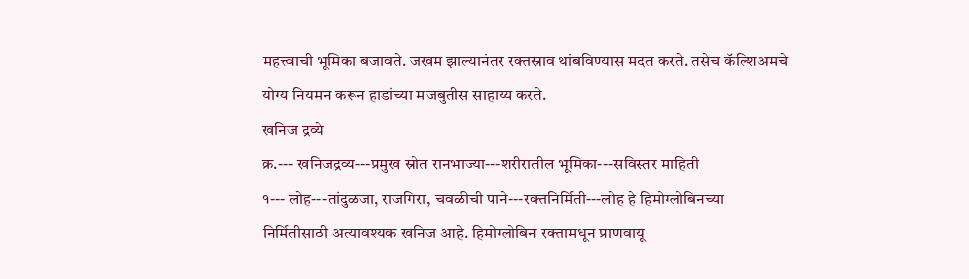महत्त्वाची भूमिका बजावते. जखम झाल्यानंतर रक्तस्राव थांबविण्यास मदत करते. तसेच कॅल्शिअमचे योग्य नियमन करून हाडांच्या मजबुतीस साहाय्य करते.
खनिज द्रव्ये
क्र.--- खनिजद्रव्य---प्रमुख स्रोत रानभाज्या---शरीरातील भूमिका---सविस्तर माहिती
१--- लोह---तांदुळजा, राजगिरा, चवळीची पाने---रक्तनिर्मिती---लोह हे हिमोग्लोबिनच्या निर्मितीसाठी अत्यावश्यक खनिज आहे. हिमोग्लोबिन रक्तामधून प्राणवायू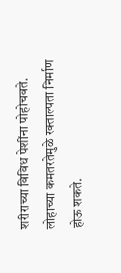शरीराच्या विविध पेशींना पोहोचवते. लोहाच्या कमतरतेमुळे रक्ताल्पता निर्माण होऊ शकते.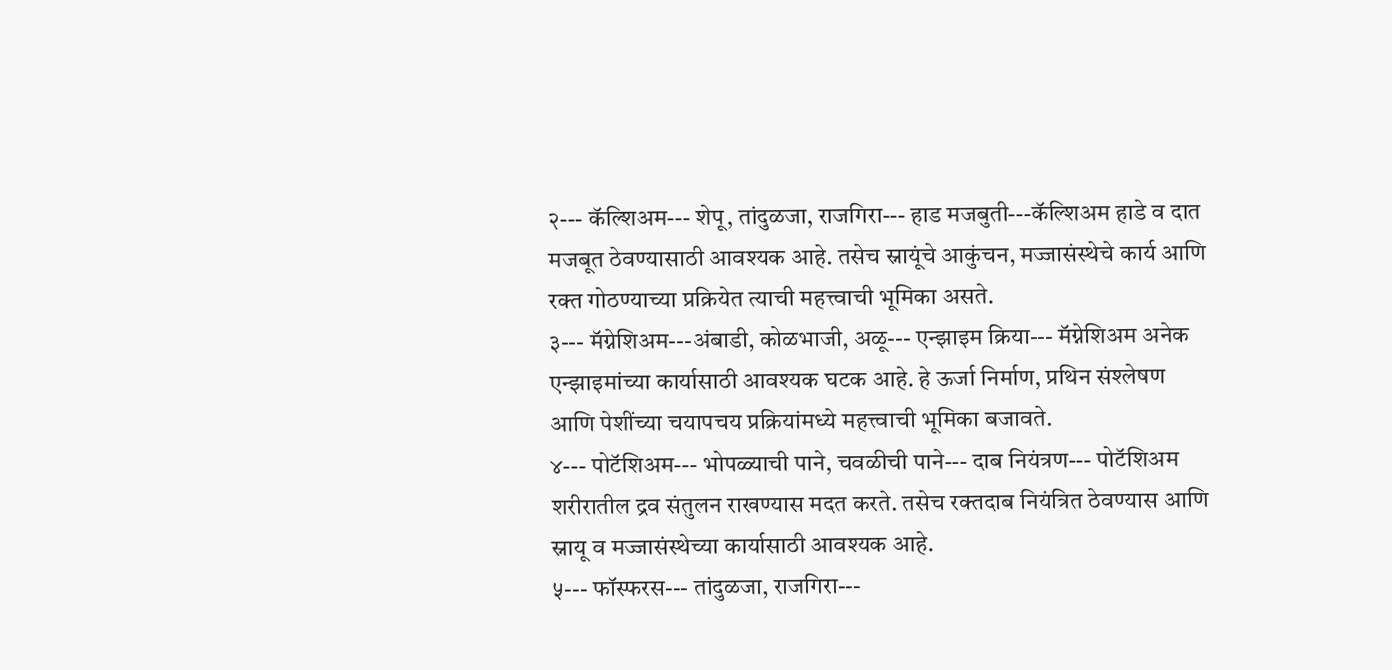२--- कॅल्शिअम--- शेपू, तांदुळजा, राजगिरा--- हाड मजबुती---कॅल्शिअम हाडे व दात मजबूत ठेवण्यासाठी आवश्यक आहे. तसेच स्नायूंचे आकुंचन, मज्जासंस्थेचे कार्य आणि रक्त गोठण्याच्या प्रक्रियेत त्याची महत्त्वाची भूमिका असते.
३--- मॅग्नेशिअम---अंबाडी, कोळभाजी, अळू--- एन्झाइम क्रिया--- मॅग्नेशिअम अनेक एन्झाइमांच्या कार्यासाठी आवश्यक घटक आहे. हे ऊर्जा निर्माण, प्रथिन संश्लेषण आणि पेशींच्या चयापचय प्रक्रियांमध्ये महत्त्वाची भूमिका बजावते.
४--- पोटॅशिअम--- भोपळ्याची पाने, चवळीची पाने--- दाब नियंत्रण--- पोटॅशिअम शरीरातील द्रव संतुलन राखण्यास मदत करते. तसेच रक्तदाब नियंत्रित ठेवण्यास आणि स्नायू व मज्जासंस्थेच्या कार्यासाठी आवश्यक आहे.
५--- फॉस्फरस--- तांदुळजा, राजगिरा---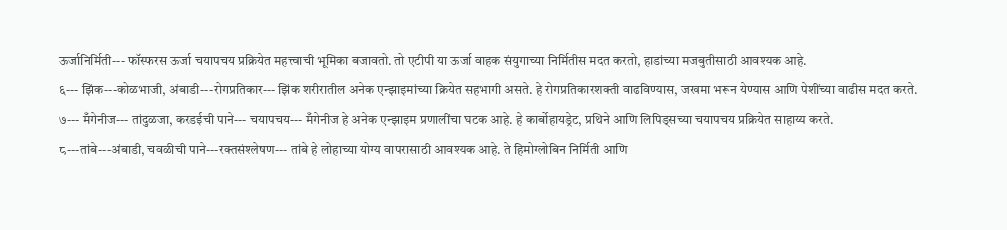ऊर्जानिर्मिती--- फॉस्फरस ऊर्जा चयापचय प्रक्रियेत महत्त्वाची भूमिका बजावतो. तो एटीपी या ऊर्जा वाहक संयुगाच्या निर्मितीस मदत करतो, हाडांच्या मजबुतीसाठी आवश्यक आहे.
६--- झिंक---कोळभाजी, अंबाडी---रोगप्रतिकार--- झिंक शरीरातील अनेक एन्झाइमांच्या क्रियेत सहभागी असते. हे रोगप्रतिकारशक्ती वाढविण्यास, जखमा भरून येण्यास आणि पेशींच्या वाढीस मदत करते.
७--- मँगेनीज--- तांदुळजा, करडईची पाने--- चयापचय--- मँगेनीज हे अनेक एन्झाइम प्रणालींचा घटक आहे. हे कार्बोहायड्रेट, प्रथिने आणि लिपिड्सच्या चयापचय प्रक्रियेत साहाय्य करते.
८---तांबे---अंबाडी, चवळीची पाने---रक्तसंश्लेषण--- तांबे हे लोहाच्या योग्य वापरासाठी आवश्यक आहे. ते हिमोग्लोबिन निर्मिती आणि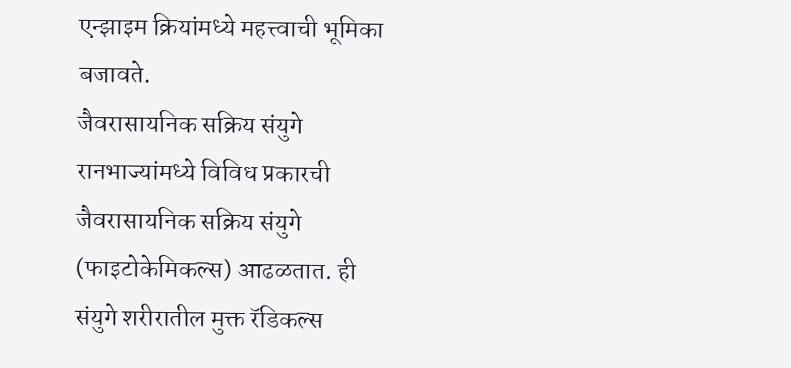एन्झाइम क्रियांमध्ये महत्त्वाची भूमिका बजावते.
जैवरासायनिक सक्रिय संयुगे
रानभाज्यांमध्ये विविध प्रकारची जैवरासायनिक सक्रिय संयुगे (फाइटोकेमिकल्स) आढळतात. ही संयुगे शरीरातील मुक्त रॅडिकल्स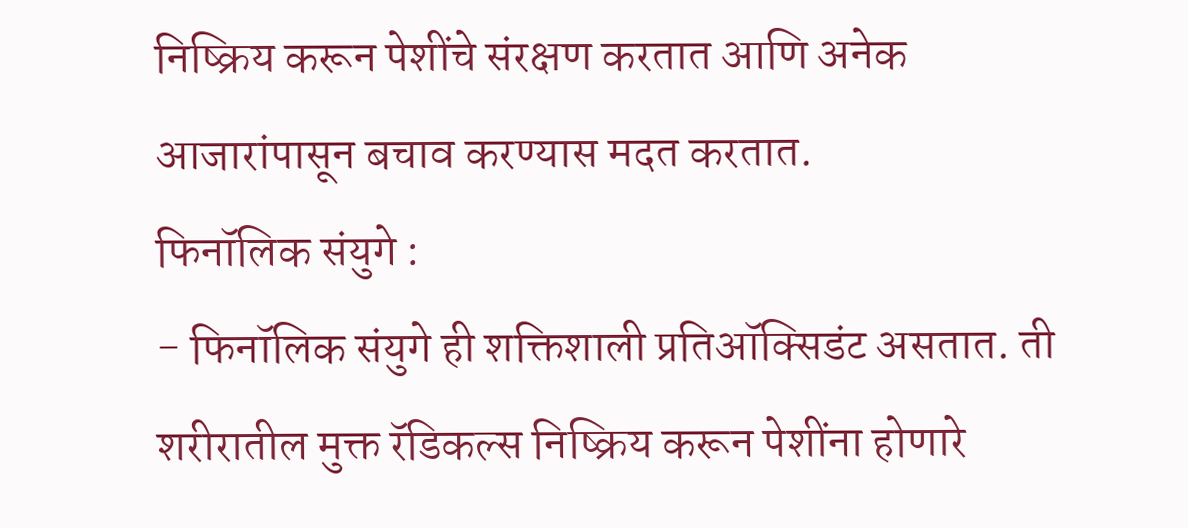निष्क्रिय करून पेशींचे संरक्षण करतात आणि अनेक आजारांपासून बचाव करण्यास मदत करतात.
फिनॉलिक संयुगे :
- फिनॉलिक संयुगे ही शक्तिशाली प्रतिऑक्सिडंट असतात. ती शरीरातील मुक्त रॅडिकल्स निष्क्रिय करून पेशींना होणारे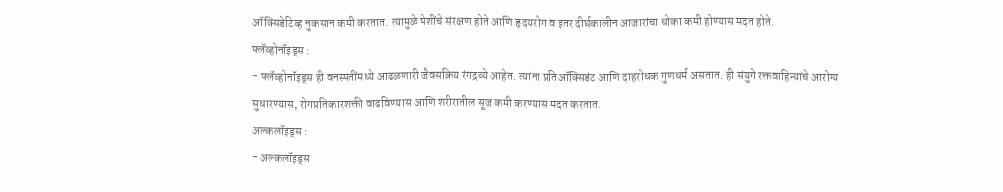ऑक्सिडेटिव्ह नुकसान कमी करतात. त्यामुळे पेशींचे संरक्षण होते आणि हृदयरोग व इतर दीर्घकालीन आजारांचा धोका कमी होण्यास मदत होते.
फ्लॅव्होनॉइड्स :
- फ्लॅव्होनॉइड्स ही वनस्पतींमध्ये आढळणारी जैवसक्रिय रंगद्रव्ये आहेत. त्यांना प्रतिऑक्सिडंट आणि दाहरोधक गुणधर्म असतात. ही संयुगे रक्तवाहिन्यांचे आरोग्य सुधारण्यास, रोगप्रतिकारशक्ती वाढविण्यास आणि शरीरातील सूज कमी करण्यास मदत करतात.
अल्कलॉइड्स :
- अल्कलॉइड्स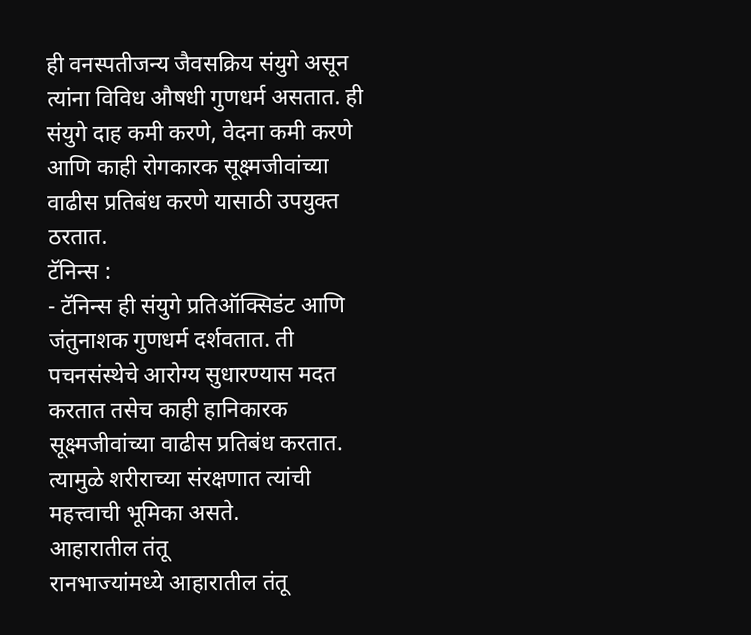ही वनस्पतीजन्य जैवसक्रिय संयुगे असून त्यांना विविध औषधी गुणधर्म असतात. ही संयुगे दाह कमी करणे, वेदना कमी करणे आणि काही रोगकारक सूक्ष्मजीवांच्या वाढीस प्रतिबंध करणे यासाठी उपयुक्त ठरतात.
टॅनिन्स :
- टॅनिन्स ही संयुगे प्रतिऑक्सिडंट आणि जंतुनाशक गुणधर्म दर्शवतात. ती पचनसंस्थेचे आरोग्य सुधारण्यास मदत करतात तसेच काही हानिकारक सूक्ष्मजीवांच्या वाढीस प्रतिबंध करतात. त्यामुळे शरीराच्या संरक्षणात त्यांची महत्त्वाची भूमिका असते.
आहारातील तंतू
रानभाज्यांमध्ये आहारातील तंतू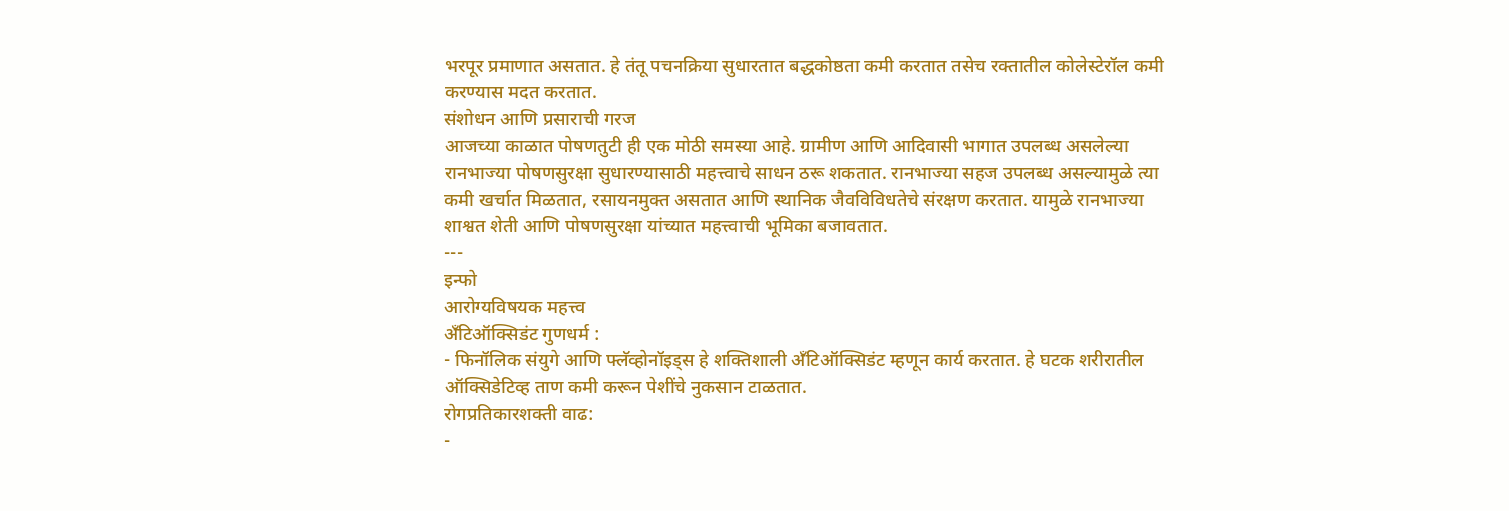भरपूर प्रमाणात असतात. हे तंतू पचनक्रिया सुधारतात बद्धकोष्ठता कमी करतात तसेच रक्तातील कोलेस्टेरॉल कमी करण्यास मदत करतात.
संशोधन आणि प्रसाराची गरज
आजच्या काळात पोषणतुटी ही एक मोठी समस्या आहे. ग्रामीण आणि आदिवासी भागात उपलब्ध असलेल्या रानभाज्या पोषणसुरक्षा सुधारण्यासाठी महत्त्वाचे साधन ठरू शकतात. रानभाज्या सहज उपलब्ध असल्यामुळे त्या कमी खर्चात मिळतात, रसायनमुक्त असतात आणि स्थानिक जैवविविधतेचे संरक्षण करतात. यामुळे रानभाज्या शाश्वत शेती आणि पोषणसुरक्षा यांच्यात महत्त्वाची भूमिका बजावतात.
---
इन्फो
आरोग्यविषयक महत्त्व
अँटिऑक्सिडंट गुणधर्म :
- फिनॉलिक संयुगे आणि फ्लॅव्होनॉइड्स हे शक्तिशाली अँटिऑक्सिडंट म्हणून कार्य करतात. हे घटक शरीरातील ऑक्सिडेटिव्ह ताण कमी करून पेशींचे नुकसान टाळतात.
रोगप्रतिकारशक्ती वाढ:
-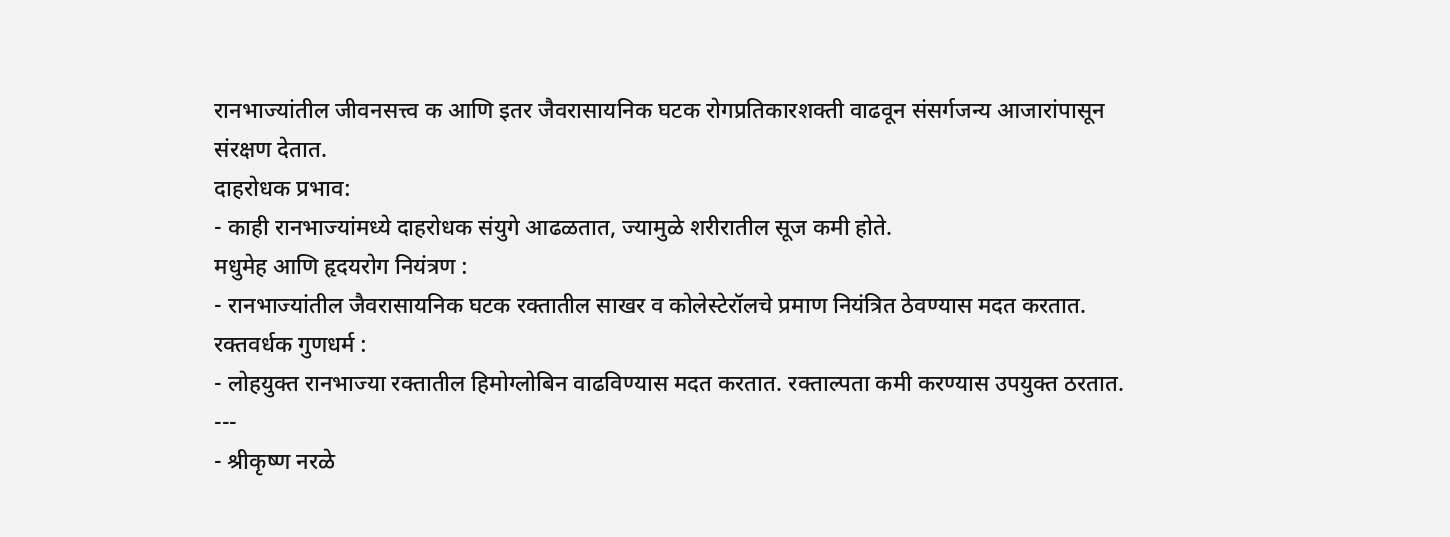रानभाज्यांतील जीवनसत्त्व क आणि इतर जैवरासायनिक घटक रोगप्रतिकारशक्ती वाढवून संसर्गजन्य आजारांपासून संरक्षण देतात.
दाहरोधक प्रभाव:
- काही रानभाज्यांमध्ये दाहरोधक संयुगे आढळतात, ज्यामुळे शरीरातील सूज कमी होते.
मधुमेह आणि हृदयरोग नियंत्रण :
- रानभाज्यांतील जैवरासायनिक घटक रक्तातील साखर व कोलेस्टेरॉलचे प्रमाण नियंत्रित ठेवण्यास मदत करतात.
रक्तवर्धक गुणधर्म :
- लोहयुक्त रानभाज्या रक्तातील हिमोग्लोबिन वाढविण्यास मदत करतात. रक्ताल्पता कमी करण्यास उपयुक्त ठरतात.
---
- श्रीकृष्ण नरळे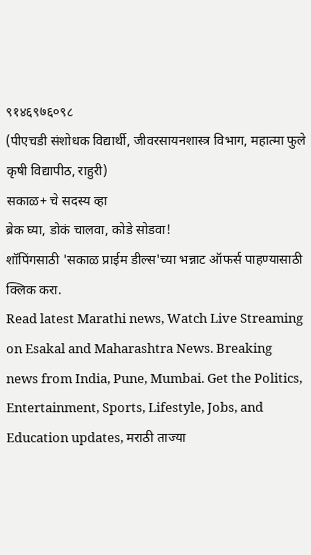९१४६९७६०९८
(पीएचडी संशोधक विद्यार्थी, जीवरसायनशास्त्र विभाग, महात्मा फुले कृषी विद्यापीठ, राहुरी)
सकाळ+ चे सदस्य व्हा
ब्रेक घ्या, डोकं चालवा, कोडे सोडवा!
शॉपिंगसाठी 'सकाळ प्राईम डील्स'च्या भन्नाट ऑफर्स पाहण्यासाठी क्लिक करा.
Read latest Marathi news, Watch Live Streaming on Esakal and Maharashtra News. Breaking news from India, Pune, Mumbai. Get the Politics, Entertainment, Sports, Lifestyle, Jobs, and Education updates, मराठी ताज्या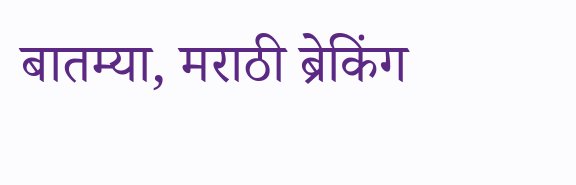बातम्या, मराठी ब्रेकिंग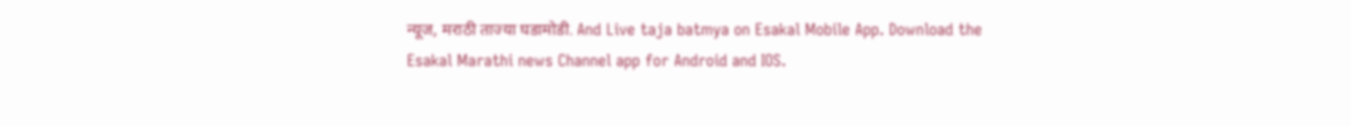न्यूज, मराठी ताज्या घडामोडी. And Live taja batmya on Esakal Mobile App. Download the Esakal Marathi news Channel app for Android and IOS.